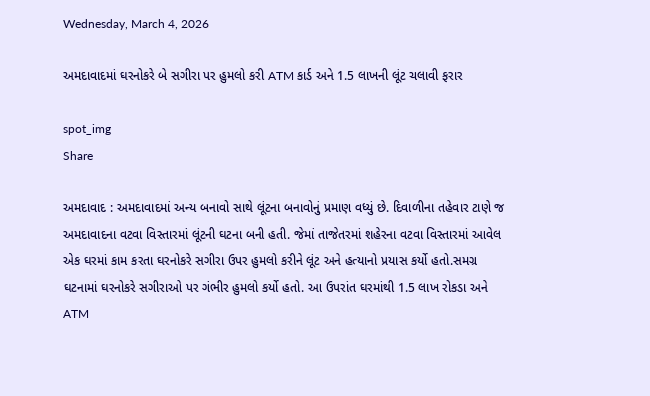Wednesday, March 4, 2026

અમદાવાદમાં ઘરનોકરે બે સગીરા પર હુમલો કરી ATM કાર્ડ અને 1.5 લાખની લૂંટ ચલાવી ફરાર

spot_img
Share

અમદાવાદ : અમદાવાદમાં અન્ય બનાવો સાથે લૂંટના બનાવોનું પ્રમાણ વધ્યું છે. દિવાળીના તહેવાર ટાણે જ અમદાવાદના વટવા વિસ્તારમાં લૂંટની ઘટના બની હતી. જેમાં તાજેતરમાં શહેરના વટવા વિસ્તારમાં આવેલ એક ઘરમાં કામ કરતા ઘરનોકરે સગીરા ઉપર હુમલો કરીને લૂંટ અને હત્યાનો પ્રયાસ કર્યો હતો.સમગ્ર ઘટનામાં ઘરનોકરે સગીરાઓ પર ગંભીર હુમલો કર્યો હતો. આ ઉપરાંત ઘરમાંથી 1.5 લાખ રોકડા અને ATM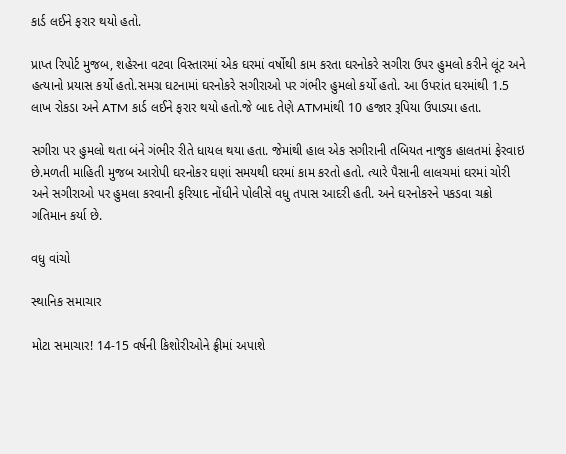કાર્ડ લઈને ફરાર થયો હતો.

પ્રાપ્ત રિપોર્ટ મુજબ, શહેરના વટવા વિસ્તારમાં એક ઘરમાં વર્ષોથી કામ કરતા ઘરનોકરે સગીરા ઉપર હુમલો કરીને લૂંટ અને હત્યાનો પ્રયાસ કર્યો હતો.સમગ્ર ઘટનામાં ઘરનોકરે સગીરાઓ પર ગંભીર હુમલો કર્યો હતો. આ ઉપરાંત ઘરમાંથી 1.5 લાખ રોકડા અને ATM કાર્ડ લઈને ફરાર થયો હતો.જે બાદ તેણે ATMમાંથી 10 હજાર રૂપિયા ઉપાડ્યા હતા.

સગીરા પર હુમલો થતા બંને ગંભીર રીતે ધાયલ થયા હતા. જેમાંથી હાલ એક સગીરાની તબિયત નાજુક હાલતમાં ફેરવાઇ છે.મળતી માહિતી મુજબ આરોપી ઘરનોકર ઘણાં સમયથી ઘરમાં કામ કરતો હતો. ત્યારે પૈસાની લાલચમાં ઘરમાં ચોરી અને સગીરાઓ પર હુમલા કરવાની ફરિયાદ નોંધીને પોલીસે વધુ તપાસ આદરી હતી. અને ઘરનોકરને પકડવા ચક્રો ગતિમાન કર્યા છે.

વધુ વાંચો

સ્થાનિક સમાચાર

મોટા સમાચાર! 14-15 વર્ષની કિશોરીઓને ફ્રીમાં અપાશે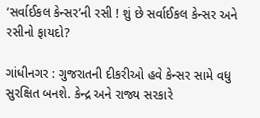‘સર્વાઈકલ કેન્સર’ની રસી ! શું છે સર્વાઈકલ કેન્સર અને રસીનો ફાયદો?

ગાંધીનગર : ગુજરાતની દીકરીઓ હવે કેન્સર સામે વધુ સુરક્ષિત બનશે. કેન્દ્ર અને રાજ્ય સરકારે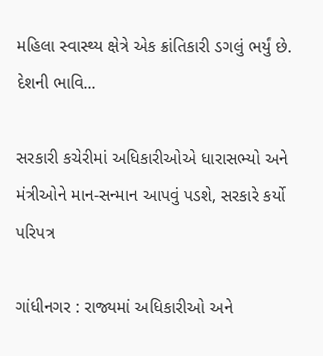મહિલા સ્વાસ્થ્ય ક્ષેત્રે એક ક્રાંતિકારી ડગલું ભર્યું છે. દેશની ભાવિ...

સરકારી કચેરીમાં અધિકારીઓએ ધારાસભ્યો અને મંત્રીઓને માન-સન્માન આપવું પડશે, સરકારે કર્યો પરિપત્ર

ગાંધીનગર : રાજ્યમાં અધિકારીઓ અને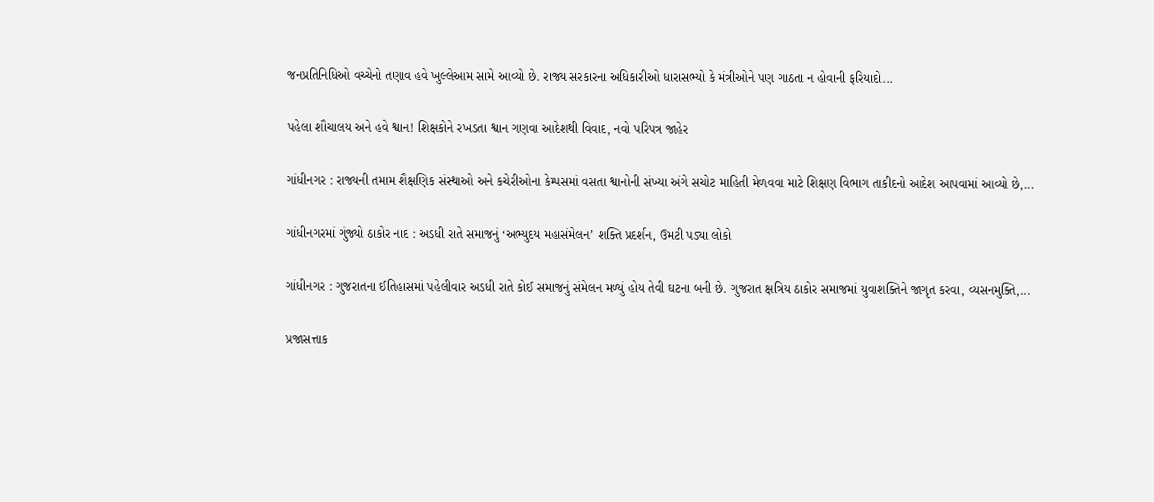જનપ્રતિનિધિઓ વચ્ચેનો તણાવ હવે ખુલ્લેઆમ સામે આવ્યો છે. રાજ્ય સરકારના અધિકારીઓ ધારાસભ્યો કે મંત્રીઓને પણ ગાઠતા ન હોવાની ફરિયાદો...

પહેલા શૌચાલય અને હવે શ્વાન! શિક્ષકોને રખડતા શ્વાન ગણવા આદેશથી વિવાદ, નવો પરિપત્ર જાહેર

ગાંધીનગર : રાજ્યની તમામ શૈક્ષણિક સંસ્થાઓ અને કચેરીઓના કેમ્પસમાં વસતા શ્વાનોની સંખ્યા અંગે સચોટ માહિતી મેળવવા માટે શિક્ષણ વિભાગ તાકીદનો આદેશ આપવામાં આવ્યો છે,...

ગાંધીનગરમાં ગુંજ્યો ઠાકોર નાદ : અડધી રાતે સમાજનું ‘અભ્યુદય મહાસંમેલન’ શક્તિ પ્રદર્શન, ઉમટી પડ્યા લોકો

ગાંધીનગર : ગુજરાતના ઈતિહાસમાં પહેલીવાર અડધી રાતે કોઈ સમાજનું સંમેલન મળ્યું હોય તેવી ઘટના બની છે. ગુજરાત ક્ષત્રિય ઠાકોર સમાજમાં યુવાશક્તિને જાગૃત કરવા, વ્યસનમુક્તિ,...

પ્રજાસત્તાક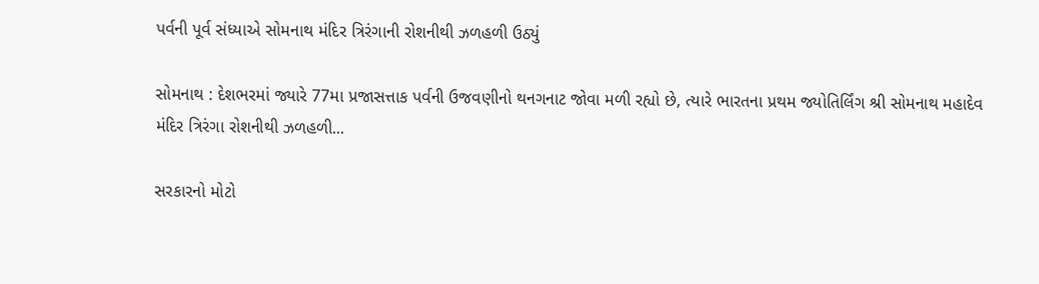પર્વની પૂર્વ સંધ્યાએ સોમનાથ મંદિર ત્રિરંગાની રોશનીથી ઝળહળી ઉઠ્યું

સોમનાથ : દેશભરમાં જ્યારે 77મા પ્રજાસત્તાક પર્વની ઉજવણીનો થનગનાટ જોવા મળી રહ્યો છે, ત્યારે ભારતના પ્રથમ જ્યોતિર્લિંગ શ્રી સોમનાથ મહાદેવ મંદિર ત્રિરંગા રોશનીથી ઝળહળી...

સરકારનો મોટો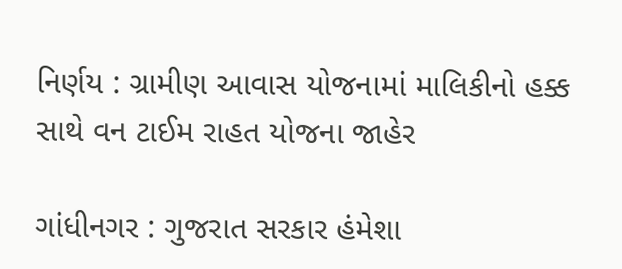નિર્ણય : ગ્રામીણ આવાસ યોજનામાં માલિકીનો હક્ક સાથે વન ટાઈમ રાહત યોજના જાહેર

ગાંધીનગર : ગુજરાત સરકાર હંમેશા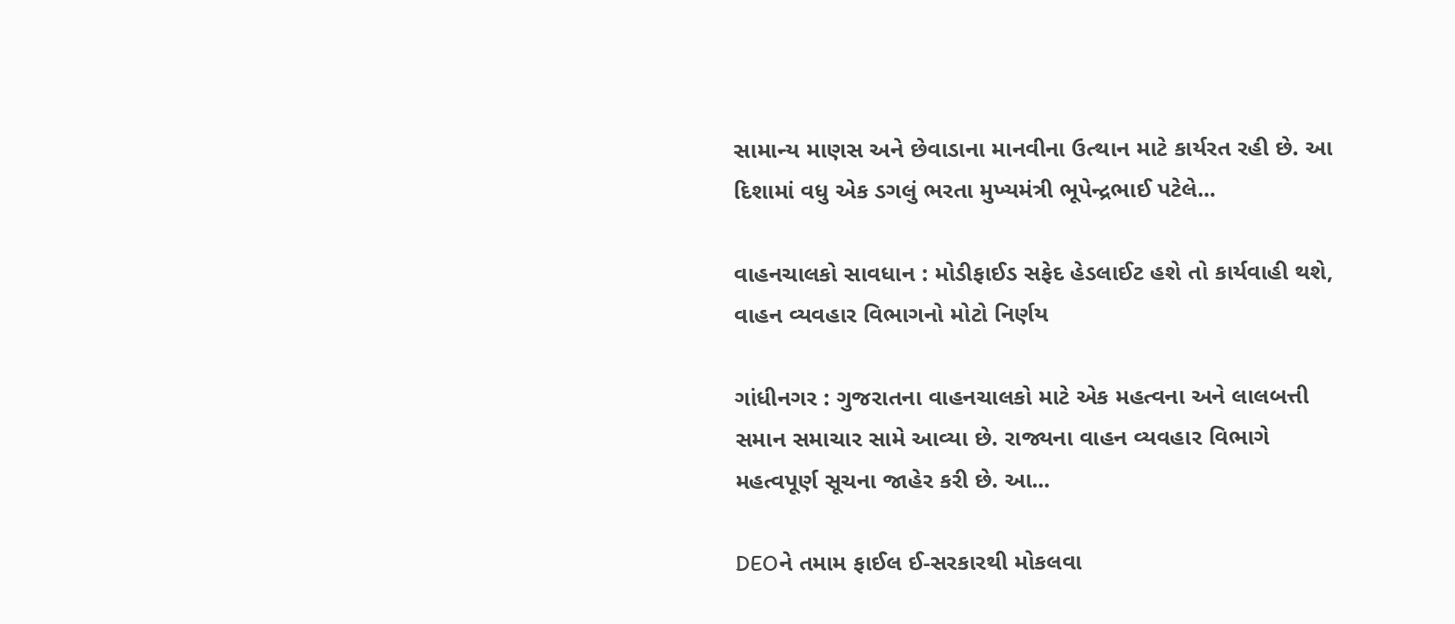સામાન્ય માણસ અને છેવાડાના માનવીના ઉત્થાન માટે કાર્યરત રહી છે. આ દિશામાં વધુ એક ડગલું ભરતા મુખ્યમંત્રી ભૂપેન્દ્રભાઈ પટેલે...

વાહનચાલકો સાવધાન : મોડીફાઈડ સફેદ હેડલાઈટ હશે તો કાર્યવાહી થશે, વાહન વ્યવહાર વિભાગનો મોટો નિર્ણય

ગાંધીનગર : ગુજરાતના વાહનચાલકો માટે એક મહત્વના અને લાલબત્તી સમાન સમાચાર સામે આવ્યા છે. રાજ્યના વાહન વ્યવહાર વિભાગે મહત્વપૂર્ણ સૂચના જાહેર કરી છે. આ...

DEOને તમામ ફાઈલ ઈ-સરકારથી મોકલવા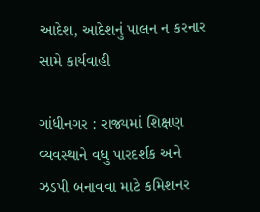આદેશ, આદેશનું પાલન ન કરનાર સામે કાર્યવાહી

ગાંધીનગર : રાજ્યમાં શિક્ષણ વ્યવસ્થાને વધુ પારદર્શક અને ઝડપી બનાવવા માટે કમિશનર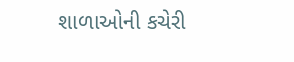શાળાઓની કચેરી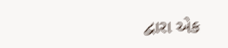દ્વારા એક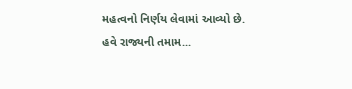મહત્વનો નિર્ણય લેવામાં આવ્યો છે. હવે રાજ્યની તમામ...